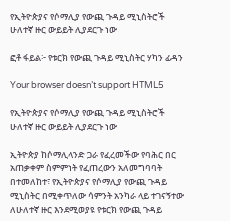የኢትዮጵያና የሶማሊያ የውጪ ጉዳይ ሚኒስትሮች ሁለተኛ ዙር ውይይት ሊያደርጉ ነው

ፎቶ ፋይል፦ የቱርክ የውጪ ጉዳይ ሚኒስትር ሃካን ፊዳን

Your browser doesn’t support HTML5

የኢትዮጵያና የሶማሊያ የውጪ ጉዳይ ሚኒስትሮች ሁለተኛ ዙር ውይይት ሊያደርጉ ነው

ኢትዮጵያ ከሶማሊላንድ ጋራ የፈረመችው የባሕር በር አጠቃቀም ስምምነት የፈጠረውን አለመግባባት በተመለከተ፣ የኢትዮጵያና የሶማሊያ የውጪ ጉዳይ ሚኒስትር በሚቀጥለው ሳምንት አንካራ ላይ ተገናኝተው ለሁለተኛ ዙር እንደሚወያዩ የቱርክ የውጪ ጉዳይ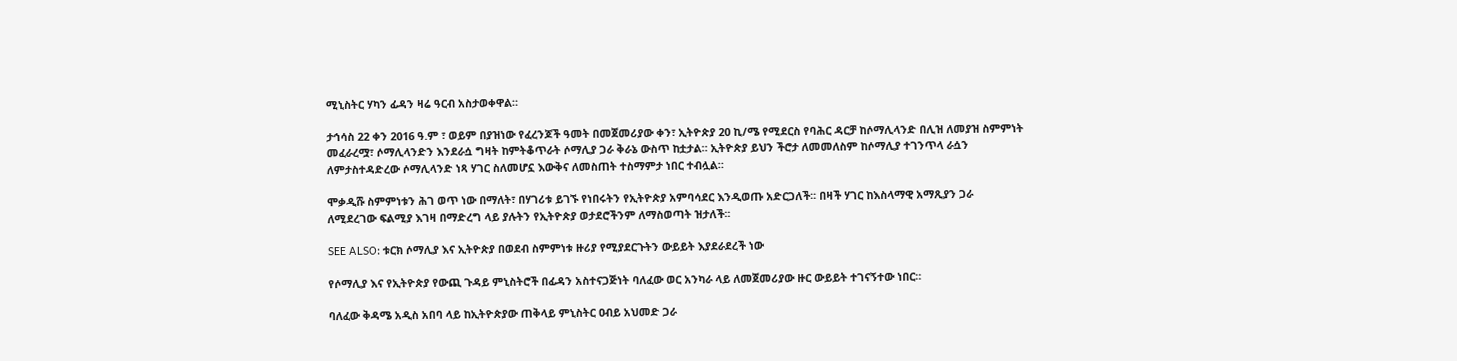ሚኒስትር ሃካን ፊዳን ዛሬ ዓርብ አስታወቀዋል።

ታኅሳስ 22 ቀን 2016 ዓ.ም ፣ ወይም በያዝነው የፈረንጆች ዓመት በመጀመሪያው ቀን፣ ኢትዮጵያ 20 ኪ/ሜ የሚደርስ የባሕር ዳርቻ ከሶማሊላንድ በሊዝ ለመያዝ ስምምነት መፈራረሟ፣ ሶማሊላንድን እንደራሷ ግዛት ከምትቆጥራት ሶማሊያ ጋራ ቅራኔ ውስጥ ከቷታል። ኢትዮጵያ ይህን ችሮታ ለመመለስም ከሶማሊያ ተገንጥላ ራሷን ለምታስተዳድረው ሶማሊላንድ ነጻ ሃገር ስለመሆኗ እውቅና ለመስጠት ተስማምታ ነበር ተብሏል።

ሞቃዲሹ ስምምነቱን ሕገ ወጥ ነው በማለት፣ በሃገሪቱ ይገኙ የነበሩትን የኢትዮጵያ አምባሳደር እንዲወጡ አድርጋለች፡፡ በዛች ሃገር ከእስላማዊ አማጺያን ጋራ ለሚደረገው ፍልሚያ እገዛ በማድረግ ላይ ያሉትን የኢትዮጵያ ወታደሮችንም ለማስወጣት ዝታለች፡፡

SEE ALSO: ቱርክ ሶማሊያ እና ኢትዮጵያ በወደብ ስምምነቱ ዙሪያ የሚያደርጉትን ውይይት እያደራደረች ነው

የሶማሊያ እና የኢትዮጵያ የውጪ ጉዳይ ምኒስትሮች በፊዳን አስተናጋጅነት ባለፈው ወር አንካራ ላይ ለመጀመሪያው ዙር ውይይት ተገናኝተው ነበር።

ባለፈው ቅዳሜ አዲስ አበባ ላይ ከኢትዮጵያው ጠቅላይ ምኒስትር ዐብይ አህመድ ጋራ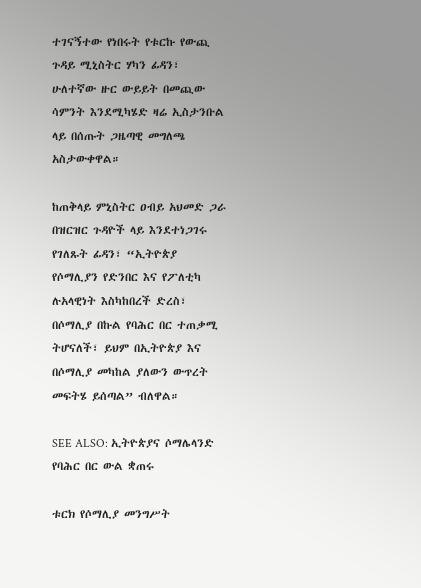ተገናኝተው የነበሩት የቱርኩ የውጪ ጉዳይ ሚኒስትር ሃካን ፊዳን፣ ሁለተኛው ዙር ውይይት በመጪው ሳምንት እንደሚካሄድ ዛሬ ኢስታንቡል ላይ በሰጡት ጋዜጣዊ መግለጫ አስታውቀዋል።

ከጠቅላይ ምኒስትር ዐብይ አህመድ ጋራ በዝርዝር ጉዳዮች ላይ እንደተነጋገሩ የገለጹት ፊዳን፣ “ኢትዮጵያ የሶማሊያን የድንበር እና የፖለቲካ ሉአላዊነት እስካከበረች ድረስ፣ በሶማሊያ በኩል የባሕር በር ተጠቃሚ ትሆናለች፣ ይህም በኢትዮጵያ እና በሶማሊያ መካከል ያለውን ውጥረት መፍትሄ ይሰጣል” ብለዋል።

SEE ALSO: ኢትዮጵያና ሶማሌላንድ የባሕር በር ውል ቋጠሩ

ቱርክ የሶማሊያ መንግሥት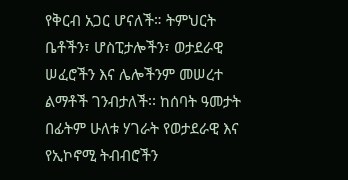የቅርብ አጋር ሆናለች። ትምህርት ቤቶችን፣ ሆስፒታሎችን፣ ወታደራዊ ሠፈሮችን እና ሌሎችንም መሠረተ ልማቶች ገንብታለች፡፡ ከሰባት ዓመታት በፊትም ሁለቱ ሃገራት የወታደራዊ እና የኢኮኖሚ ትብብሮችን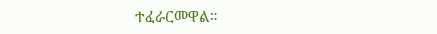ተፈራርመዋል።